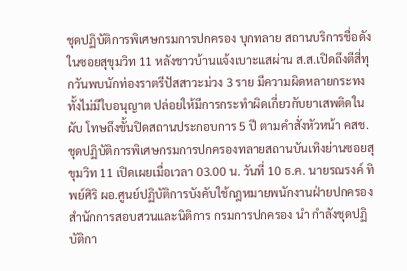ชุดปฏิบัติการพิเศษกรมการปกครอง บุกทลาย สถานบริการชื่อดังในซอยสุขุมวิท 11 หลังชาวบ้านแจ้งเบาะแสผ่าน ส.ส.เปิดถึงตีสี่ทุกวันพบนักท่องราตรีปัสสาวะม่วง 3 ราย มีความผิดหลายกระทงทั้งไม่มีใบอนุญาต ปล่อยให้มีการกระทำผิดเกี่ยวกับยาเสพติดในผับ โทษถึงขั้นปิดสถานประกอบการ 5 ปี ตามคำสั่งหัวหน้า คสช.ชุดปฏิบัติการพิเศษกรมการปกครองทลายสถานบันเทิงย่านซอยสุขุมวิท 11 เปิดเผยเมื่อเวลา 03.00 น. วันที่ 10 ธ.ค. นายรณรงค์ ทิพย์ศิริ ผอ.ศูนย์ปฏิบัติการบังคับใช้กฎหมายพนักงานฝ่ายปกครอง สำนักการสอบสวนและนิติการ กรมการปกครอง นำ กำลังชุดปฏิบัติกา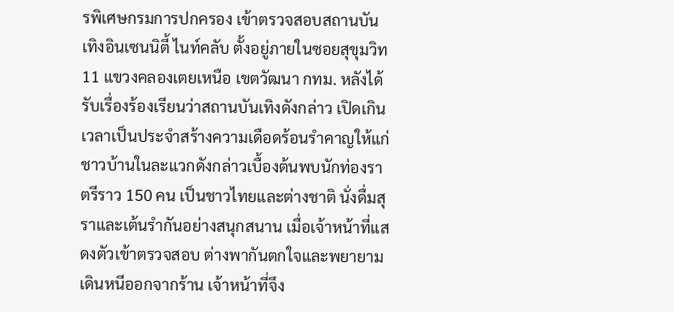รพิเศษกรมการปกครอง เข้าตรวจสอบสถานบันเทิงอินเซนนิตี้ ไนท์คลับ ตั้งอยู่ภายในซอยสุขุมวิท 11 แขวงคลองเตยเหนือ เขตวัฒนา กทม. หลังได้รับเรื่องร้องเรียนว่าสถานบันเทิงดังกล่าว เปิดเกินเวลาเป็นประจำสร้างความเดือดร้อนรำคาญให้แก่ชาวบ้านในละแวกดังกล่าวเบื้องต้นพบนักท่องราตรีราว 150 คน เป็นชาวไทยและต่างชาติ นั่งดื่มสุราและเต้นรำกันอย่างสนุกสนาน เมื่อเจ้าหน้าที่แสดงตัวเข้าตรวจสอบ ต่างพากันตกใจและพยายามเดินหนีออกจากร้าน เจ้าหน้าที่จึง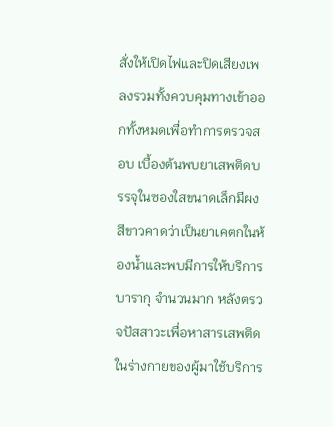สั่งให้เปิดไฟและปิดเสียงเพลงรวมทั้งควบคุมทางเข้าออกทั้งหมดเพื่อทำการตรวจสอบ เบื้องต้นพบยาเสพติดบรรจุในซองใสขนาดเล็กมีผงสีขาวคาดว่าเป็นยาเคตกในห้องน้ำและพบมีการให้บริการบารากุ จำนวนมาก หลังตรวจปัสสาวะเพื่อหาสารเสพติดในร่างกายของผู้มาใช้บริการ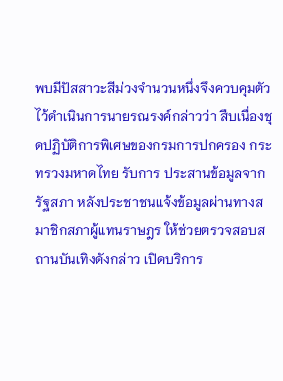พบมีปัสสาวะสีม่วงจำนวนหนึ่งจึงควบคุมตัวไว้ดำเนินการนายรณรงค์กล่าวว่า สืบเนื่องชุดปฏิบัติการพิเศษของกรมการปกครอง กระทรวงมหาดไทย รับการ ประสานข้อมูลจากรัฐสภา หลังประชาชนแจ้งข้อมูลผ่านทางสมาชิกสภาผู้แทนราษฎร ให้ช่วยตรวจสอบสถานบันเทิงดังกล่าว เปิดบริการ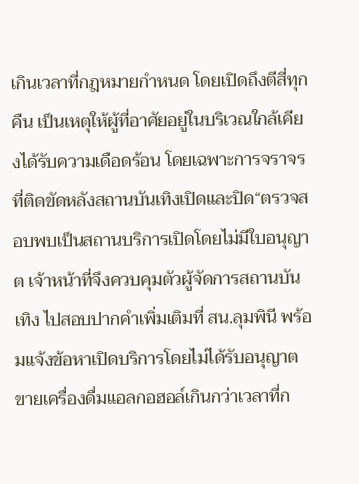เกินเวลาที่กฎหมายกำหนด โดยเปิดถึงตีสี่ทุกคืน เป็นเหตุให้ผู้ที่อาศัยอยู่ในบริเวณใกล้เคียงได้รับความเดือดร้อน โดยเฉพาะการจราจรที่ติดขัดหลังสถานบันเทิงเปิดและปิด“ตรวจสอบพบเป็นสถานบริการเปิดโดยไม่มีใบอนุญาต เจ้าหน้าที่จึงควบคุมตัวผู้จัดการสถานบันเทิง ไปสอบปากคำเพิ่มเติมที่ สน.ลุมพินี พร้อมแจ้งข้อหาเปิดบริการโดยไม่ได้รับอนุญาต ขายเครื่องดื่มแอลกอฮอล์เกินกว่าเวลาที่ก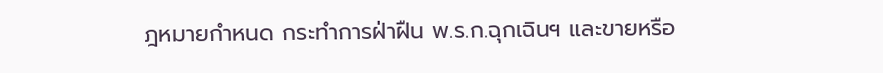ฎหมายกำหนด กระทำการฝ่าฝืน พ.ร.ก.ฉุกเฉินฯ และขายหรือ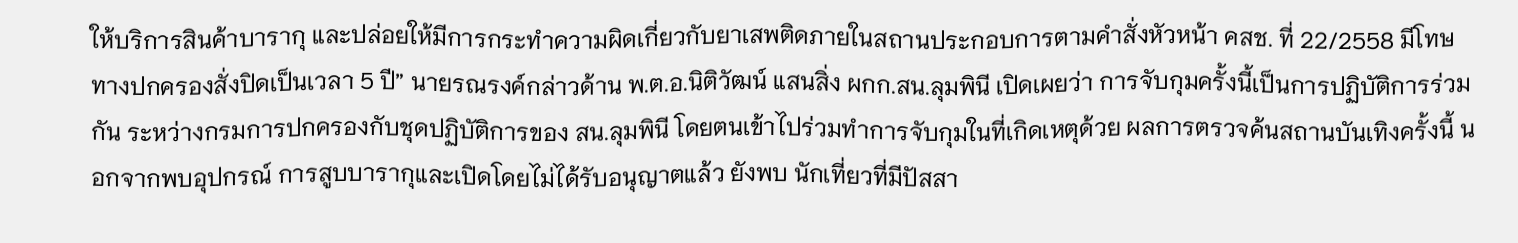ให้บริการสินค้าบารากุ และปล่อยให้มีการกระทำความผิดเกี่ยวกับยาเสพติดภายในสถานประกอบการตามคำสั่งหัวหน้า คสช. ที่ 22/2558 มีโทษทางปกครองสั่งปิดเป็นเวลา 5 ปี” นายรณรงค์กล่าวด้าน พ.ต.อ.นิติวัฒน์ แสนสิ่ง ผกก.สน.ลุมพินี เปิดเผยว่า การจับกุมครั้งนี้เป็นการปฏิบัติการร่วมกัน ระหว่างกรมการปกครองกับชุดปฏิบัติการของ สน.ลุมพินี โดยตนเข้าไปร่วมทำการจับกุมในที่เกิดเหตุด้วย ผลการตรวจค้นสถานบันเทิงครั้งนี้ นอกจากพบอุปกรณ์ การสูบบารากุและเปิดโดยไม่ได้รับอนุญาตแล้ว ยังพบ นักเที่ยวที่มีปัสสา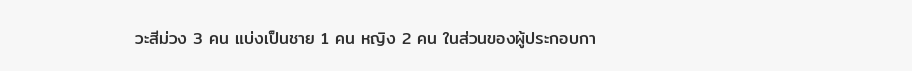วะสีม่วง 3 คน แบ่งเป็นชาย 1 คน หญิง 2 คน ในส่วนของผู้ประกอบกา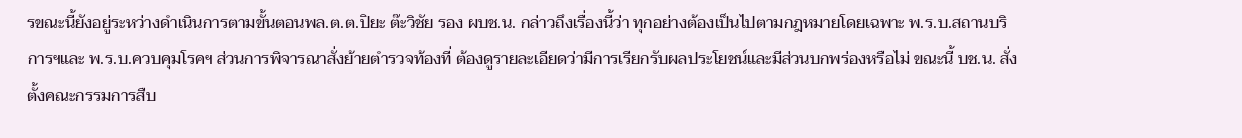รขณะนี้ยังอยู่ระหว่างดำเนินการตามขั้นตอนพล.ต.ต.ปิยะ ต๊ะวิชัย รอง ผบช.น. กล่าวถึงเรื่องนี้ว่า ทุกอย่างต้องเป็นไปตามกฎหมายโดยเฉพาะ พ.ร.บ.สถานบริการฯและ พ.ร.บ.ควบคุมโรคฯ ส่วนการพิจารณาสั่งย้ายตำรวจท้องที่ ต้องดูรายละเอียดว่ามีการเรียกรับผลประโยชน์และมีส่วนบกพร่องหรือไม่ ขณะนี้ บช.น. สั่งตั้งคณะกรรมการสืบ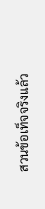สวนข้อเท็จจริงแล้ว